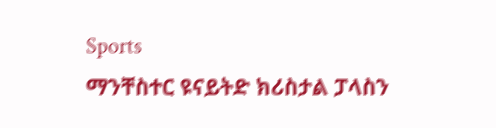Sports
ማንቸስተር ዩናይትድ ክሪስታል ፓላስን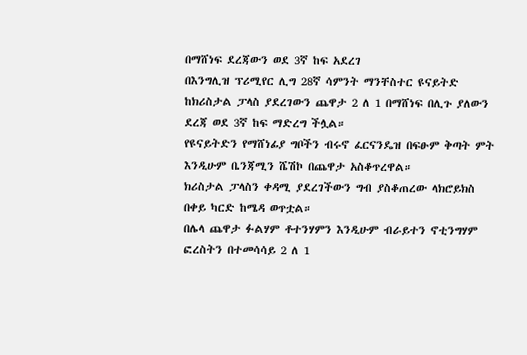በማሸነፍ ደረጃውን ወደ 3ኛ ከፍ አደረገ
በእንግሊዝ ፕሪሚየር ሊግ 28ኛ ሳምንት ማንቸስተር ዩናይትድ ከክሪስታል ፓላስ ያደረገውን ጨዋታ 2 ለ 1 በማሸነፍ በሊጉ ያለውን ደረጃ ወደ 3ኛ ከፍ ማድረግ ችሏል።
የዩናይትድን የማሸነፊያ ግቦችን ብሩኖ ፈርናንዴዝ በፍፁም ቅጣት ምት እንዲሁም ቤንጃሚን ሼሽኮ በጨዋታ አስቆጥረዋል።
ክሪስታል ፓላስን ቀዳሚ ያደረገችውን ግብ ያስቆጠረው ላክሮይክስ በቀይ ካርድ ከሜዳ ወጥቷል።
በሌላ ጨዋታ ፉልሃም ቶተንሃምን እንዲሁም ብራይተን ኖቲንግሃም ፎረስትን በተመሳሳይ 2 ለ 1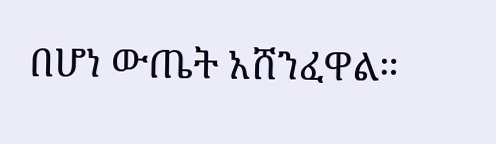በሆነ ውጤት አሸንፈዋል።